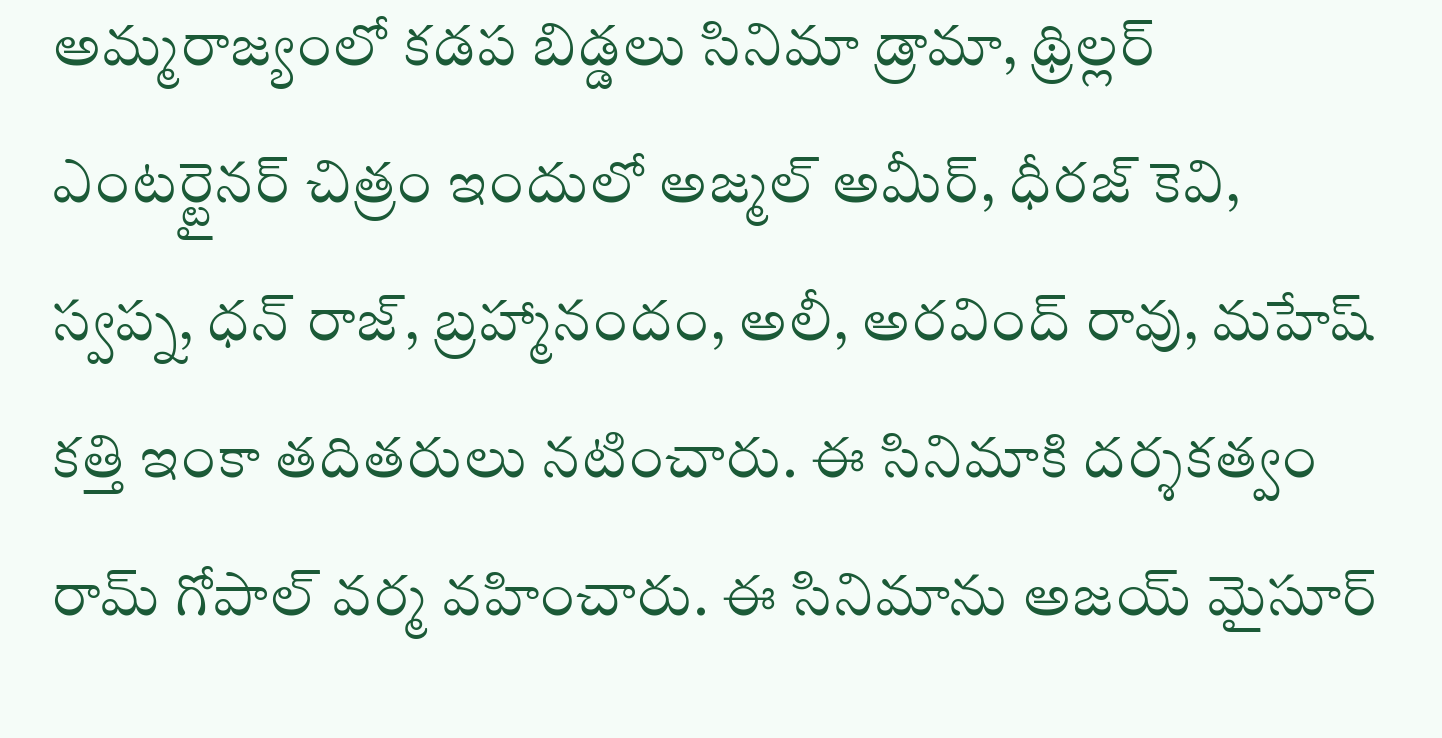అమ్మరాజ్యంలో కడప బిడ్డలు సినిమా డ్రామా, థ్రిల్లర్ ఎంటర్టైనర్ చిత్రం ఇందులో అజ్మల్ అమీర్, ధీరజ్ కెవి, స్వప్న, ధన్ రాజ్, బ్రహ్మానందం, అలీ, అరవింద్ రావు, మహేష్ కత్తి ఇంకా తదితరులు నటించారు. ఈ సినిమాకి దర్శకత్వం రామ్ గోపాల్ వర్మ వహించారు. ఈ సినిమాను అజయ్ మైసూర్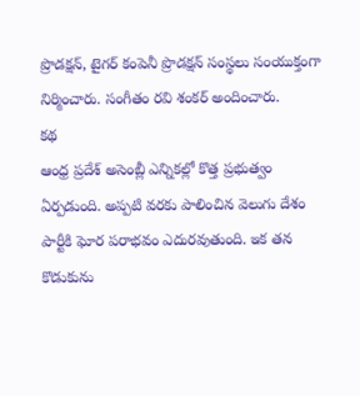ప్రొడక్షన్, టైగర్ కంపెనీ ప్రొడక్షన్ సంస్థలు సంయుక్తంగా నిర్మించారు. సంగీతం రవి శంకర్ అందించారు.
కథ
ఆంధ్ర ప్రదేశ్ అసెంబ్లీ ఎన్నికల్లో కొత్త ప్రభుత్వం ఏర్పడుంది. అప్పటి వరకు పాలించిన వెలుగు దేశం పార్టీకి ఘోర పరాభవం ఎదురవుతుంది. ఇక తన కొడుకును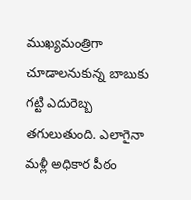ముఖ్యమంత్రిగా చూడాలనుకున్న బాబుకు గట్టి ఎదురెబ్బ తగులుతుంది. ఎలాగైనా మళ్లీ అధికార పీఠం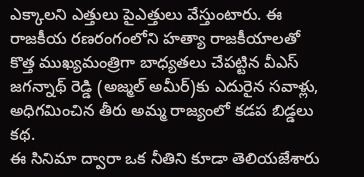ఎక్కాలని ఎత్తులు పైఎత్తులు వేస్తుంటారు. ఈ రాజకీయ రణరంగంలోని హత్యా రాజకీయాలతో కొత్త ముఖ్యమంత్రిగా బాధ్యతలు చేపట్టిన వీఎస్ జగన్నాథ్ రెడ్డి (అజ్మల్ అమీర్)కు ఎదురైన సవాళ్లు, అధిగమించిన తీరు అమ్మ రాజ్యంలో కడప బిడ్డలు కథ.
ఈ సినిమా ద్వారా ఒక నీతిని కూడా తెలియజేశారు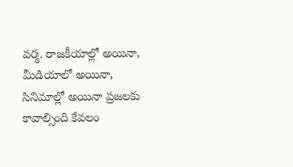వర్మ. రాజకీయాల్లో అయినా, మీడియాలో అయినా, సినిమాల్లో అయినా ప్రజలకు కావాల్సింది కేవలం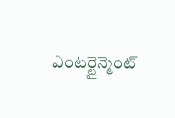ఎంటర్టైన్మెంట్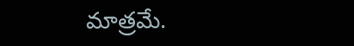మాత్రమే.